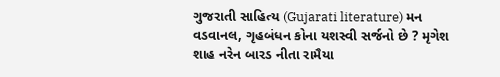ગુજરાતી સાહિત્ય (Gujarati literature) મન વડવાનલ, ગૃહબંધન કોના યશસ્વી સર્જનો છે ? મૃગેશ શાહ નરેન બારડ નીતા રામૈયા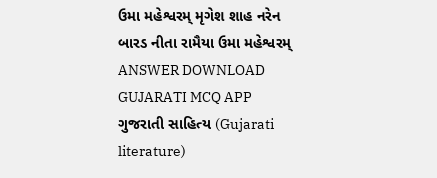ઉમા મહેશ્વરમ્ મૃગેશ શાહ નરેન બારડ નીતા રામૈયા ઉમા મહેશ્વરમ્ ANSWER DOWNLOAD GUJARATI MCQ APP
ગુજરાતી સાહિત્ય (Gujarati literature)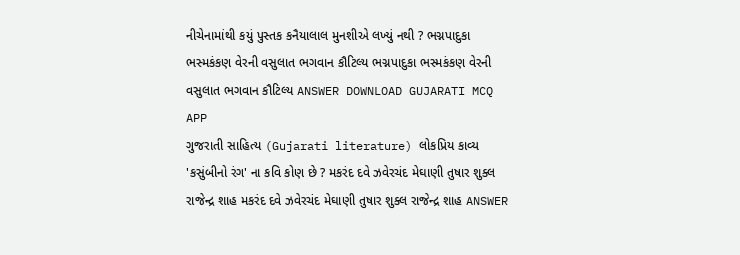નીચેનામાંથી કયું પુસ્તક કનૈયાલાલ મુનશીએ લખ્યું નથી ? ભગ્નપાદુકા ભસ્મકંકણ વેરની વસુલાત ભગવાન કૌટિલ્ય ભગ્નપાદુકા ભસ્મકંકણ વેરની વસુલાત ભગવાન કૌટિલ્ય ANSWER DOWNLOAD GUJARATI MCQ APP
ગુજરાતી સાહિત્ય (Gujarati literature) લોકપ્રિય કાવ્ય 'કસુંબીનો રંગ' ના કવિ કોણ છે ? મકરંદ દવે ઝવેરચંદ મેઘાણી તુષાર શુક્લ રાજેન્દ્ર શાહ મકરંદ દવે ઝવેરચંદ મેઘાણી તુષાર શુક્લ રાજેન્દ્ર શાહ ANSWER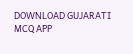DOWNLOAD GUJARATI MCQ APP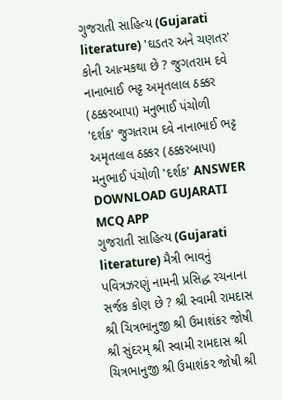ગુજરાતી સાહિત્ય (Gujarati literature) 'ઘડતર અને ચણતર' કોની આત્મકથા છે ? જુગતરામ દવે નાનાભાઈ ભટ્ટ અમૃતલાલ ઠક્કર (ઠક્કરબાપા) મનુભાઈ પંચોળી 'દર્શક' જુગતરામ દવે નાનાભાઈ ભટ્ટ અમૃતલાલ ઠક્કર (ઠક્કરબાપા) મનુભાઈ પંચોળી 'દર્શક' ANSWER DOWNLOAD GUJARATI MCQ APP
ગુજરાતી સાહિત્ય (Gujarati literature) મૈત્રી ભાવનું પવિત્રઝરણું નામની પ્રસિદ્ધ રચનાના સર્જક કોણ છે ? શ્રી સ્વામી રામદાસ શ્રી ચિત્રભાનુજી શ્રી ઉમાશંકર જોષી શ્રી સુંદરમ્ શ્રી સ્વામી રામદાસ શ્રી ચિત્રભાનુજી શ્રી ઉમાશંકર જોષી શ્રી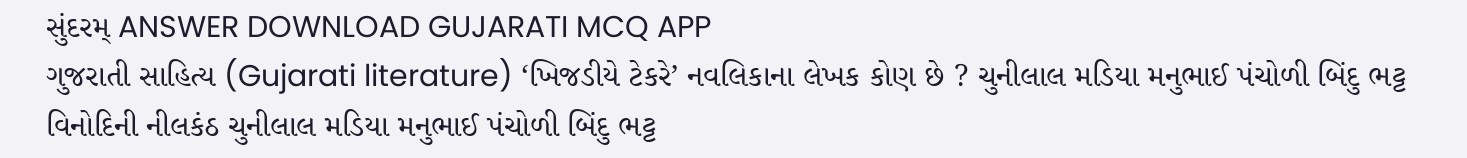સુંદરમ્ ANSWER DOWNLOAD GUJARATI MCQ APP
ગુજરાતી સાહિત્ય (Gujarati literature) ‘ખિજડીયે ટેકરે’ નવલિકાના લેખક કોણ છે ? ચુનીલાલ મડિયા મનુભાઈ પંચોળી બિંદુ ભટ્ટ વિનોદિની નીલકંઠ ચુનીલાલ મડિયા મનુભાઈ પંચોળી બિંદુ ભટ્ટ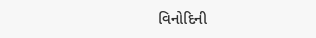વિનોદિની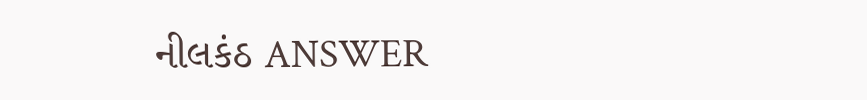નીલકંઠ ANSWER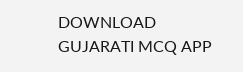DOWNLOAD GUJARATI MCQ APP